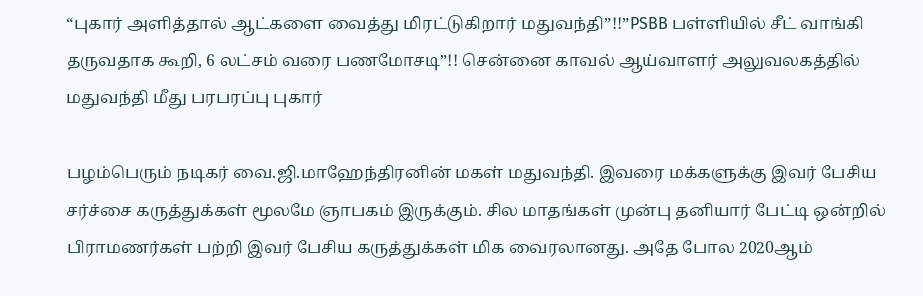“புகார் அளித்தால் ஆட்களை வைத்து மிரட்டுகிறார் மதுவந்தி”!!”PSBB பள்ளியில் சீட் வாங்கி தருவதாக கூறி, 6 லட்சம் வரை பணமோசடி”!! சென்னை காவல் ஆய்வாளர் அலுவலகத்தில் மதுவந்தி மீது பரபரப்பு புகார்

பழம்பெரும் நடிகர் வை.ஜி.மாஹேந்திரனின் மகள் மதுவந்தி. இவரை மக்களுக்கு இவர் பேசிய சர்ச்சை கருத்துக்கள் மூலமே ஞாபகம் இருக்கும். சில மாதங்கள் முன்பு தனியார் பேட்டி ஒன்றில் பிராமணர்கள் பற்றி இவர் பேசிய கருத்துக்கள் மிக வைரலானது. அதே போல 2020ஆம்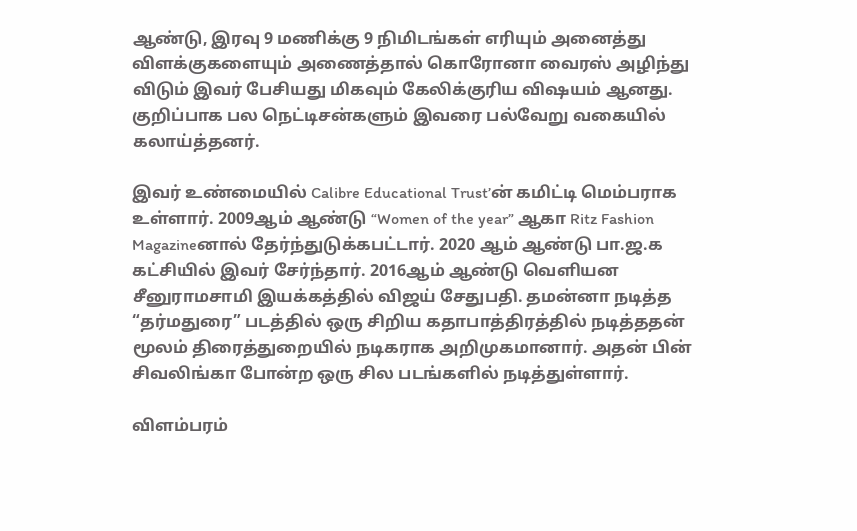ஆண்டு, இரவு 9 மணிக்கு 9 நிமிடங்கள் எரியும் அனைத்து விளக்குகளையும் அணைத்தால் கொரோனா வைரஸ் அழிந்து விடும் இவர் பேசியது மிகவும் கேலிக்குரிய விஷயம் ஆனது. குறிப்பாக பல நெட்டிசன்களும் இவரை பல்வேறு வகையில் கலாய்த்தனர்.

இவர் உண்மையில் Calibre Educational Trust’ன் கமிட்டி மெம்பராக உள்ளார். 2009ஆம் ஆண்டு “Women of the year” ஆகா Ritz Fashion Magazineனால் தேர்ந்துடுக்கபட்டார். 2020 ஆம் ஆண்டு பா.ஜ.க கட்சியில் இவர் சேர்ந்தார். 2016ஆம் ஆண்டு வெளியன சீனுராமசாமி இயக்கத்தில் விஜய் சேதுபதி. தமன்னா நடித்த “தர்மதுரை” படத்தில் ஒரு சிறிய கதாபாத்திரத்தில் நடித்ததன் மூலம் திரைத்துறையில் நடிகராக அறிமுகமானார். அதன் பின் சிவலிங்கா போன்ற ஒரு சில படங்களில் நடித்துள்ளார்.

விளம்பரம்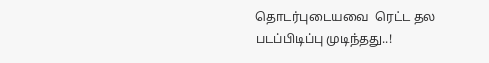தொடர்புடையவை  ரெட்ட தல படப்பிடிப்பு முடிந்தது..!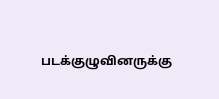படக்குழுவினருக்கு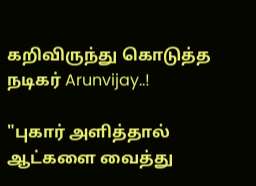கறிவிருந்து கொடுத்த நடிகர் Arunvijay..!

"புகார் அளித்தால் ஆட்களை வைத்து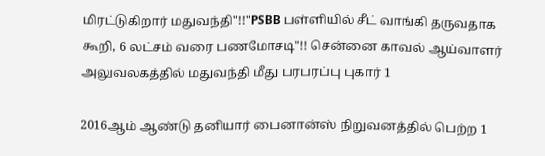மிரட்டுகிறார் மதுவந்தி"!!"PSBB பள்ளியில் சீட் வாங்கி தருவதாக கூறி, 6 லட்சம் வரை பணமோசடி"!! சென்னை காவல் ஆய்வாளர் அலுவலகத்தில் மதுவந்தி மீது பரபரப்பு புகார் 1

2016ஆம் ஆண்டு தனியார் பைனான்ஸ் நிறுவனத்தில் பெற்ற 1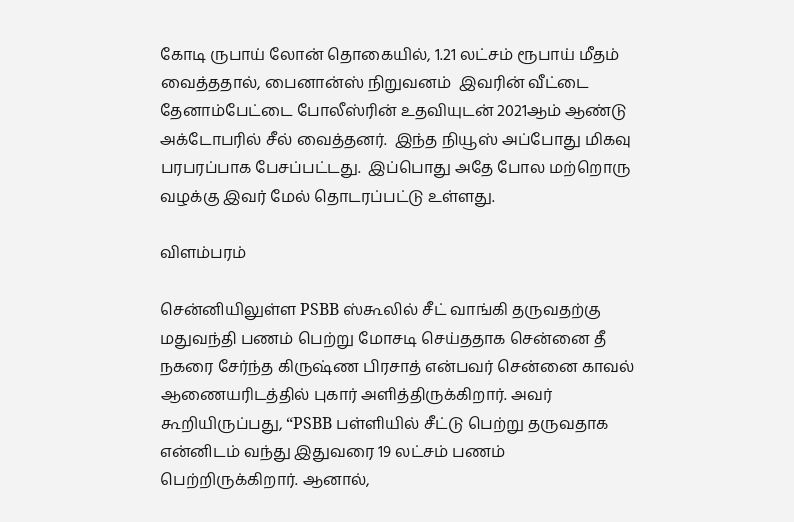கோடி ருபாய் லோன் தொகையில், 1.21 லட்சம் ரூபாய் மீதம் வைத்ததால், பைனான்ஸ் நிறுவனம்  இவரின் வீட்டை தேனாம்பேட்டை போலீஸ்ரின் உதவியுடன் 2021ஆம் ஆண்டு அக்டோபரில் சீல் வைத்தனர்.  இந்த நியூஸ் அப்போது மிகவு பரபரப்பாக பேசப்பட்டது.  இப்பொது அதே போல மற்றொரு வழக்கு இவர் மேல் தொடரப்பட்டு உள்ளது.

விளம்பரம்

சென்னியிலுள்ள PSBB ஸ்கூலில் சீட் வாங்கி தருவதற்கு மதுவந்தி பணம் பெற்று மோசடி செய்ததாக சென்னை தீ நகரை சேர்ந்த கிருஷ்ண பிரசாத் என்பவர் சென்னை காவல் ஆணையரிடத்தில் புகார் அளித்திருக்கிறார். அவர் கூறியிருப்பது, “PSBB பள்ளியில் சீட்டு பெற்று தருவதாக என்னிடம் வந்து இதுவரை 19 லட்சம் பணம் பெற்றிருக்கிறார். ஆனால்,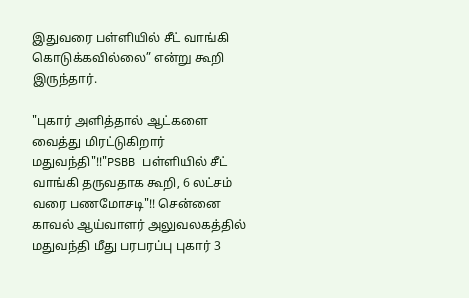இதுவரை பள்ளியில் சீட் வாங்கி கொடுக்கவில்லை” என்று கூறி இருந்தார்.

"புகார் அளித்தால் ஆட்களை வைத்து மிரட்டுகிறார் மதுவந்தி"!!"PSBB பள்ளியில் சீட் வாங்கி தருவதாக கூறி, 6 லட்சம் வரை பணமோசடி"!! சென்னை காவல் ஆய்வாளர் அலுவலகத்தில் மதுவந்தி மீது பரபரப்பு புகார் 3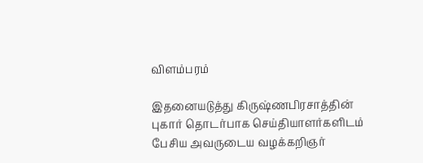விளம்பரம்

இதனையடுத்து கிருஷ்ணபிரசாத்தின் புகார் தொடர்பாக செய்தியாளர்களிடம் பேசிய அவருடைய வழக்கறிஞர்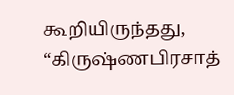கூறியிருந்தது, “கிருஷ்ணபிரசாத்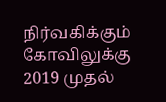நிர்வகிக்கும் கோவிலுக்கு 2019 முதல்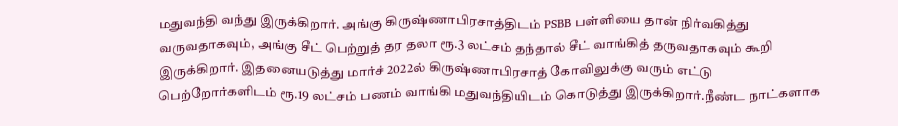மதுவந்தி வந்து இருக்கிறார். அங்கு கிருஷ்ணாபிரசாத்திடம் PSBB பள்ளியை தான் நிர்வகித்து வருவதாகவும், அங்கு சீட் பெற்றுத் தர தலா ரூ.3 லட்சம் தந்தால் சீட் வாங்கித் தருவதாகவும் கூறி இருக்கிறார். இதனையடுத்து மார்ச் 2022ல் கிருஷ்ணாபிரசாத் கோவிலுக்கு வரும் எட்டு பெற்றோர்களிடம் ரூ.19 லட்சம் பணம் வாங்கி மதுவந்தியிடம் கொடுத்து இருக்கிறார்.நீண்ட நாட்களாக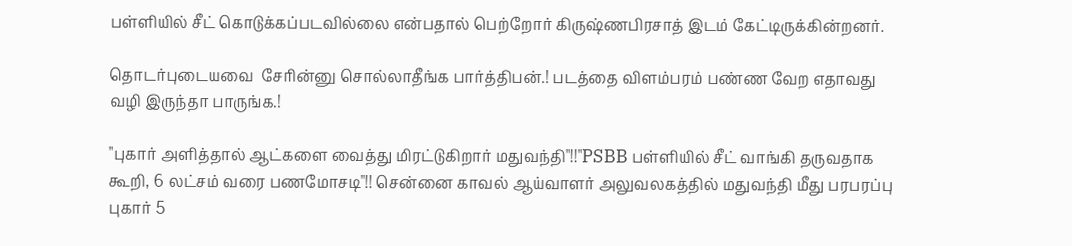பள்ளியில் சீட் கொடுக்கப்படவில்லை என்பதால் பெற்றோர் கிருஷ்ணபிரசாத் இடம் கேட்டிருக்கின்றனர்.

தொடர்புடையவை  சேரின்னு சொல்லாதீங்க பார்த்திபன்.! படத்தை விளம்பரம் பண்ண வேற எதாவது வழி இருந்தா பாருங்க.!

"புகார் அளித்தால் ஆட்களை வைத்து மிரட்டுகிறார் மதுவந்தி"!!"PSBB பள்ளியில் சீட் வாங்கி தருவதாக கூறி, 6 லட்சம் வரை பணமோசடி"!! சென்னை காவல் ஆய்வாளர் அலுவலகத்தில் மதுவந்தி மீது பரபரப்பு புகார் 5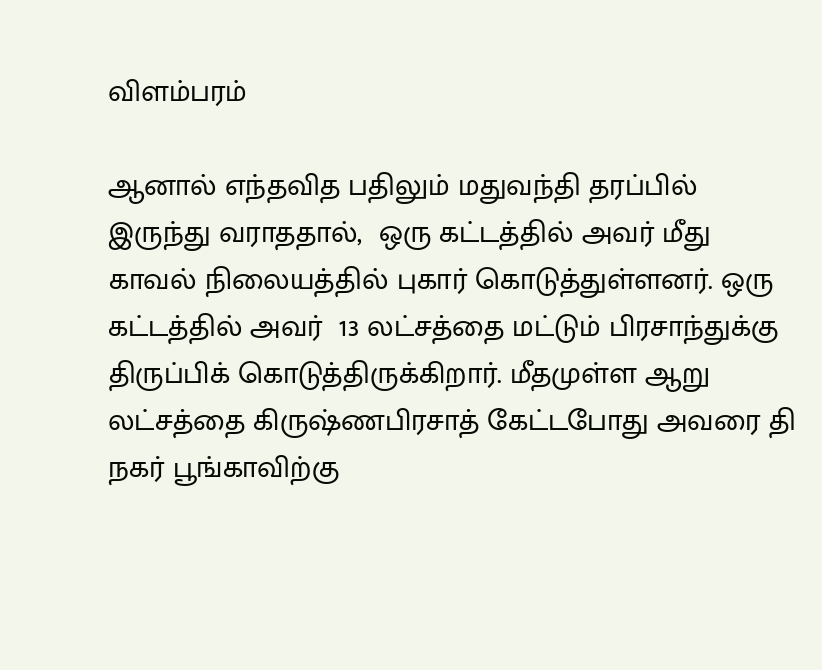விளம்பரம்

ஆனால் எந்தவித பதிலும் மதுவந்தி தரப்பில் இருந்து வராததால்,  ஒரு கட்டத்தில் அவர் மீது காவல் நிலையத்தில் புகார் கொடுத்துள்ளனர். ஒரு கட்டத்தில் அவர்  13 லட்சத்தை மட்டும் பிரசாந்துக்கு திருப்பிக் கொடுத்திருக்கிறார். மீதமுள்ள ஆறு லட்சத்தை கிருஷ்ணபிரசாத் கேட்டபோது அவரை தி நகர் பூங்காவிற்கு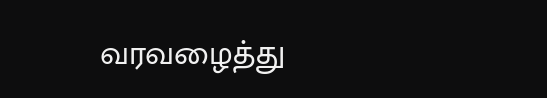வரவழைத்து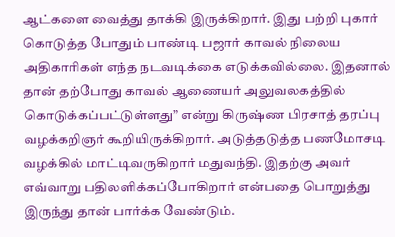ஆட்களை வைத்து தாக்கி இருக்கிறார். இது பற்றி புகார் கொடுத்த போதும் பாண்டி பஜார் காவல் நிலைய அதிகாரிகள் எந்த நடவடிக்கை எடுக்கவில்லை. இதனால் தான் தற்போது காவல் ஆணையர் அலுவலகத்தில் கொடுக்கப்பட்டுள்ளது” என்று கிருஷ்ண பிரசாத் தரப்பு வழக்கறிஞர் கூறியிருக்கிறார். அடுத்தடுத்த பணமோசடி வழக்கில் மாட்டிவருகிறார் மதுவந்தி. இதற்கு அவர் எவ்வாறு பதிலளிக்கப்போகிறார் என்பதை பொறுத்து இருந்து தான் பார்க்க வேண்டும்.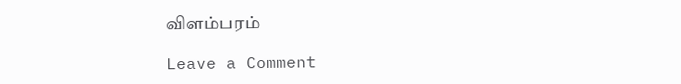விளம்பரம்

Leave a Comment